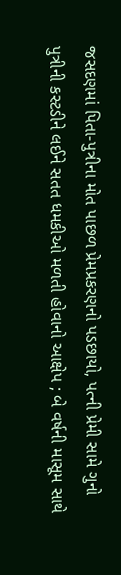જસદણમાં પિતા-પુત્રીના મોત પાછળ પ્રેમપ્રકરણનો પડછાયો, પત્ની પ્રેમી સામે ગુનો
પુત્રીની કસ્ટડીને લઈને સતત ધમકીઓ મળતી હોવાનો આક્ષેપ ; બે વર્ષની માસૂમ સાથે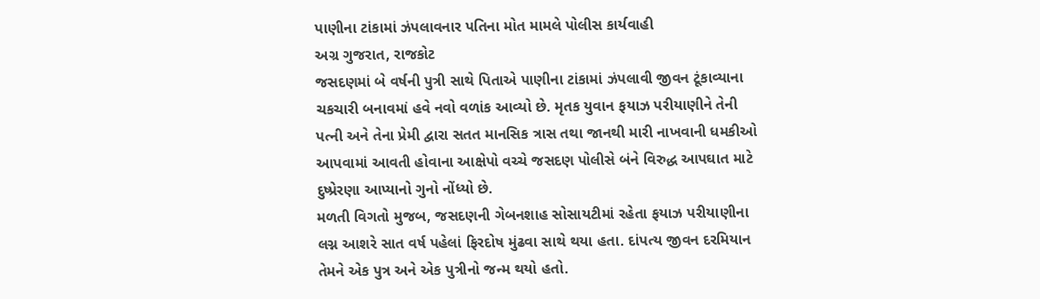પાણીના ટાંકામાં ઝંપલાવનાર પતિના મોત મામલે પોલીસ કાર્યવાહી
અગ્ર ગુજરાત, રાજકોટ
જસદણમાં બે વર્ષની પુત્રી સાથે પિતાએ પાણીના ટાંકામાં ઝંપલાવી જીવન ટૂંકાવ્યાના ચકચારી બનાવમાં હવે નવો વળાંક આવ્યો છે. મૃતક યુવાન ફયાઝ પરીયાણીને તેની પત્ની અને તેના પ્રેમી દ્વારા સતત માનસિક ત્રાસ તથા જાનથી મારી નાખવાની ધમકીઓ આપવામાં આવતી હોવાના આક્ષેપો વચ્ચે જસદણ પોલીસે બંને વિરુદ્ધ આપઘાત માટે દુષ્પ્રેરણા આપ્યાનો ગુનો નોંધ્યો છે.
મળતી વિગતો મુજબ, જસદણની ગેબનશાહ સોસાયટીમાં રહેતા ફયાઝ પરીયાણીના લગ્ન આશરે સાત વર્ષ પહેલાં ફિરદોષ મુંઢવા સાથે થયા હતા. દાંપત્ય જીવન દરમિયાન તેમને એક પુત્ર અને એક પુત્રીનો જન્મ થયો હતો.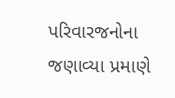પરિવારજનોના જણાવ્યા પ્રમાણે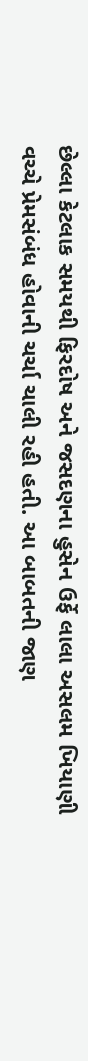છેલ્લા કેટલાક સમયથી ફિરદોષ અને જસદણના હુસેન ઉર્ફે લાલા અસલમ ખિયાણી વચ્ચે પ્રેમસંબંધ હોવાની ચર્ચા ચાલી રહી હતી. આ બાબતની જાણ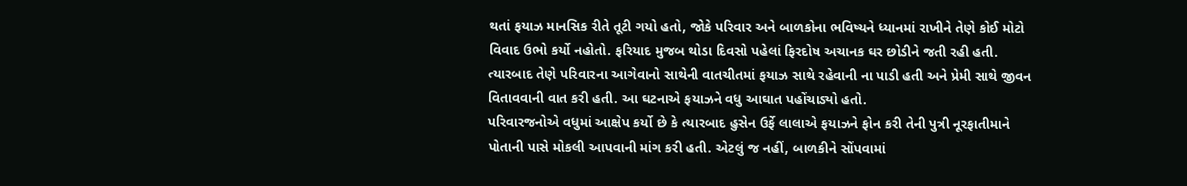થતાં ફયાઝ માનસિક રીતે તૂટી ગયો હતો, જોકે પરિવાર અને બાળકોના ભવિષ્યને ધ્યાનમાં રાખીને તેણે કોઈ મોટો વિવાદ ઉભો કર્યો નહોતો. ફરિયાદ મુજબ થોડા દિવસો પહેલાં ફિરદોષ અચાનક ઘર છોડીને જતી રહી હતી. ત્યારબાદ તેણે પરિવારના આગેવાનો સાથેની વાતચીતમાં ફયાઝ સાથે રહેવાની ના પાડી હતી અને પ્રેમી સાથે જીવન વિતાવવાની વાત કરી હતી. આ ઘટનાએ ફયાઝને વધુ આઘાત પહોંચાડ્યો હતો.
પરિવારજનોએ વધુમાં આક્ષેપ કર્યો છે કે ત્યારબાદ હુસેન ઉર્ફે લાલાએ ફયાઝને ફોન કરી તેની પુત્રી નૂરફાતીમાને પોતાની પાસે મોકલી આપવાની માંગ કરી હતી. એટલું જ નહીં, બાળકીને સોંપવામાં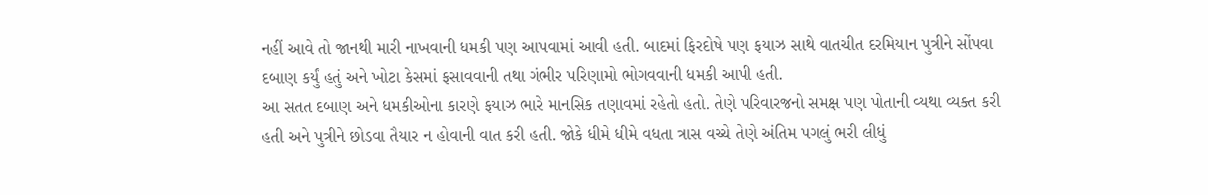નહીં આવે તો જાનથી મારી નાખવાની ધમકી પણ આપવામાં આવી હતી. બાદમાં ફિરદોષે પણ ફયાઝ સાથે વાતચીત દરમિયાન પુત્રીને સોંપવા દબાણ કર્યું હતું અને ખોટા કેસમાં ફસાવવાની તથા ગંભીર પરિણામો ભોગવવાની ધમકી આપી હતી.
આ સતત દબાણ અને ધમકીઓના કારણે ફયાઝ ભારે માનસિક તણાવમાં રહેતો હતો. તેણે પરિવારજનો સમક્ષ પણ પોતાની વ્યથા વ્યક્ત કરી હતી અને પુત્રીને છોડવા તૈયાર ન હોવાની વાત કરી હતી. જોકે ધીમે ધીમે વધતા ત્રાસ વચ્ચે તેણે અંતિમ પગલું ભરી લીધું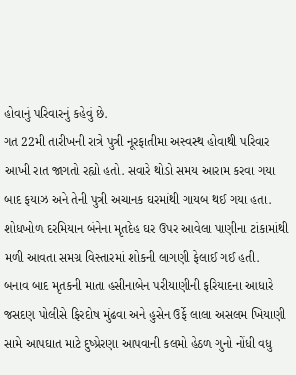હોવાનું પરિવારનું કહેવું છે.
ગત 22મી તારીખની રાત્રે પુત્રી નૂરફાતીમા અસ્વસ્થ હોવાથી પરિવાર આખી રાત જાગતો રહ્યો હતો. સવારે થોડો સમય આરામ કરવા ગયા બાદ ફયાઝ અને તેની પુત્રી અચાનક ઘરમાંથી ગાયબ થઈ ગયા હતા. શોધખોળ દરમિયાન બંનેના મૃતદેહ ઘર ઉપર આવેલા પાણીના ટાંકામાંથી મળી આવતા સમગ્ર વિસ્તારમાં શોકની લાગણી ફેલાઈ ગઈ હતી.
બનાવ બાદ મૃતકની માતા હસીનાબેન પરીયાણીની ફરિયાદના આધારે જસદણ પોલીસે ફિરદોષ મુંઢવા અને હુસેન ઉર્ફે લાલા અસલમ ખિયાણી સામે આપઘાત માટે દુષ્પ્રેરણા આપવાની કલમો હેઠળ ગુનો નોંધી વધુ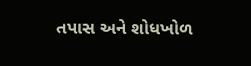તપાસ અને શોધખોળ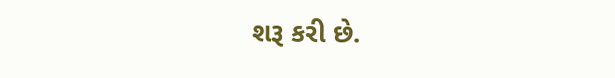શરૂ કરી છે.